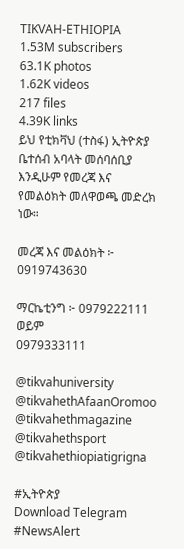TIKVAH-ETHIOPIA
1.53M subscribers
63.1K photos
1.62K videos
217 files
4.39K links
ይህ የቲክቫህ (ተስፋ) ኢትዮጵያ ቤተሰብ አባላት መሰባሰቢያ እንዲሁም የመረጃ እና የመልዕክት መለዋወጫ መድረክ ነው።

መረጃ እና መልዕክት ፦ 0919743630

ማርኬቲንግ ፦ 0979222111 ወይም
0979333111

@tikvahuniversity
@tikvahethAfaanOromoo
@tikvahethmagazine
@tikvahethsport
@tikvahethiopiatigrigna

#ኢትዮጵያ
Download Telegram
#NewsAlert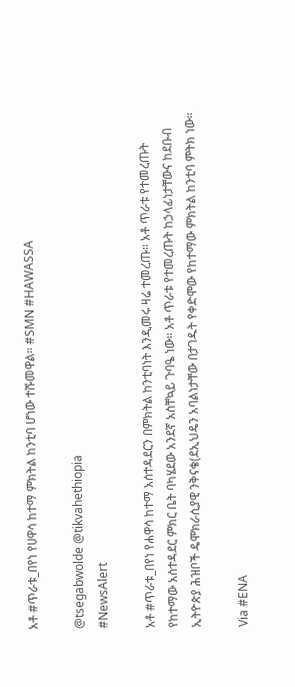አቶ #ጥራቱ_በየነ የሀዋሳ ከተማ ምክትል ከንቲባ ሆነው ተሹመዋል። #SMN #HAWASSA

@tsegabwolde @tikvahethiopia
#NewsAlert

አቶ #ጥራቱ_በየነ የሐዋሳ ከተማ አሰተዳደርን በምክትል ከንቲባነት እንዲመሩ ዛሬ ተመረጡ። አቶ ጥራቱ የተመረጡት የከተማው አስተዳደር ምክር ቤት ባካሄደው አንደኛ አስቸኳይ ጉባዔ ነው። አቶ ጥራቱ የተመረጡት ከኃላፊነታቸውና ከደቡብ ኢትዮጵያ ሕዝቦች ዴሞክራሲያዊ ንቅናቄ(ደኢህዴን አባልነታቸው በታገዱት የቀድሞው የከተማው ምክትል ከንቲባ ምትክ ነው።

Via #ENA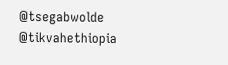@tsegabwolde @tikvahethiopia